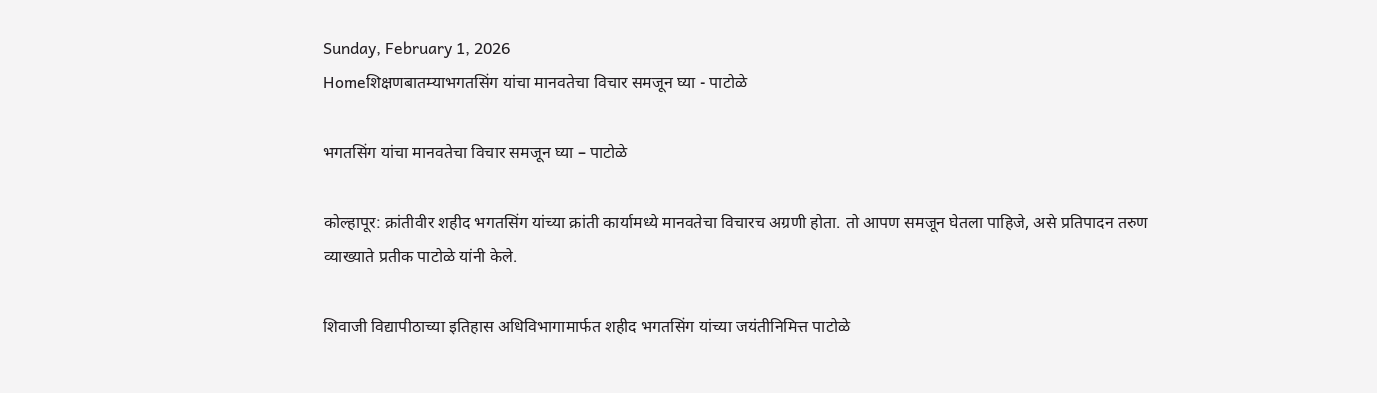Sunday, February 1, 2026
Homeशिक्षणबातम्याभगतसिंग यांचा मानवतेचा विचार समजून घ्या - पाटोळे

भगतसिंग यांचा मानवतेचा विचार समजून घ्या – पाटोळे

कोल्हापूर: क्रांतीवीर शहीद भगतसिंग यांच्या क्रांती कार्यामध्ये मानवतेचा विचारच अग्रणी होता. तो आपण समजून घेतला पाहिजे, असे प्रतिपादन तरुण व्याख्याते प्रतीक पाटोळे यांनी केले.

शिवाजी विद्यापीठाच्या इतिहास अधिविभागामार्फत शहीद भगतसिंग यांच्या जयंतीनिमित्त पाटोळे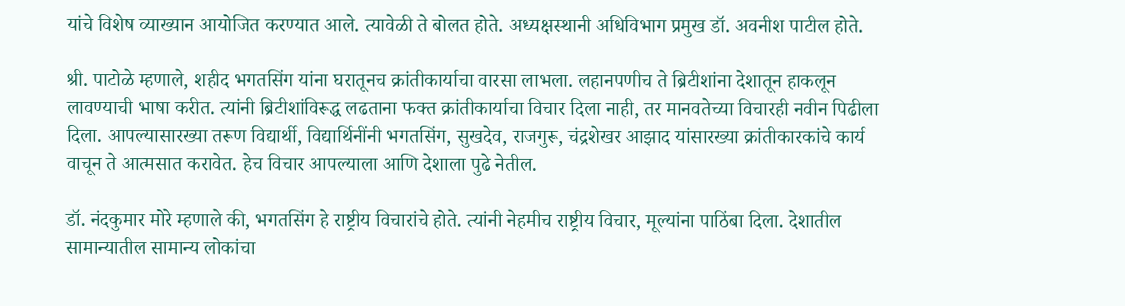यांचे विशेष व्याख्यान आयोजित करण्यात आले. त्यावेळी ते बोलत होते. अध्यक्षस्थानी अधिविभाग प्रमुख डॉ. अवनीश पाटील होते.

श्री. पाटोळे म्हणाले, शहीद भगतसिंग यांना घरातूनच क्रांतीकार्याचा वारसा लाभला. लहानपणीच ते ब्रिटीशांना देशातून हाकलून लावण्याची भाषा करीत. त्यांनी ब्रिटीशांविरूद्ध लढताना फक्त क्रांतीकार्याचा विचार दिला नाही, तर मानवतेच्या विचारही नवीन पिढीला दिला. आपल्यासारख्या तरूण विद्यार्थी, विद्यार्थिनींनी भगतसिंग, सुखदेव, राजगुरू, चंद्रशेखर आझाद यांसारख्या क्रांतीकारकांचे कार्य वाचून ते आत्मसात करावेत. हेच विचार आपल्याला आणि देशाला पुढे नेतील.

डॉ. नंदकुमार मोरे म्हणाले की, भगतसिंग हे राष्ट्रीय विचारांचे होते. त्यांनी नेहमीच राष्ट्रीय विचार, मूल्यांना पाठिंबा दिला. देशातील सामान्यातील सामान्य लोकांचा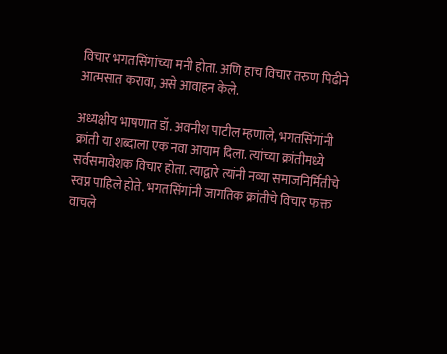विचार भगतसिंगांच्या मनी होता. अणि हाच विचार तरुण पिढीने आत्मसात करावा, असे आवाहन केले.

अध्यक्षीय भाषणात डॉ. अवनीश पाटील म्हणाले, भगतसिंगांनी क्रांती या शब्दाला एक नवा आयाम दिला. त्यांच्या क्रांतीमध्ये सर्वसमावेशक विचार होता. त्याद्वारे त्यांनी नव्या समाजनिर्मितीचे स्वप्न पाहिले होते. भगतसिंगांनी जागतिक क्रांतीचे विचार फक्त वाचले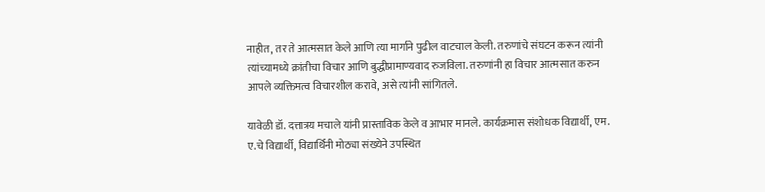नाहीत, तर ते आत्मसात केले आणि त्या मार्गाने पुढील वाटचाल केली. तरुणांचे संघटन करून त्यांनी त्यांच्यामध्ये क्रांतीचा विचार आणि बुद्धीप्रामाण्यवाद रुजविला. तरुणांनी हा विचार आत्मसात करुन आपले व्यक्तिमत्व विचारशील करावे, असे त्यांनी सांगितले.

यावेळी डॉ. दत्तात्रय मचाले यांनी प्रास्ताविक केले व आभार मानले. कार्यक्रमास संशोधक विद्यार्थी, एम. ए.चे विद्यार्थी, विद्यार्थिनी मोठ्या संख्येने उपस्थित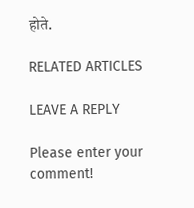होते.

RELATED ARTICLES

LEAVE A REPLY

Please enter your comment!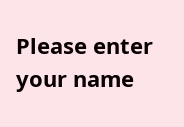Please enter your name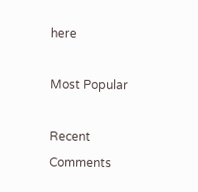here

Most Popular

Recent Comments